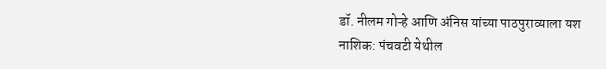डॉ. नीलम गोऱ्हे आणि अंनिस यांच्या पाठपुराव्याला यश
नाशिक: पंचवटी येथील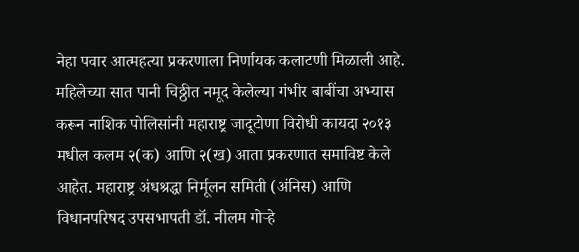नेहा पवार आत्महत्या प्रकरणाला निर्णायक कलाटणी मिळाली आहे. महिलेच्या सात पानी चिठ्ठीत नमूद केलेल्या गंभीर बाबींचा अभ्यास करून नाशिक पोलिसांनी महाराष्ट्र जादूटोणा विरोधी कायदा २०१३ मधील कलम २(क) आणि २(ख) आता प्रकरणात समाविष्ट केले आहेत. महाराष्ट्र अंधश्रद्धा निर्मूलन समिती (अंनिस) आणि विधानपरिषद उपसभापती डॉ. नीलम गोऱ्हे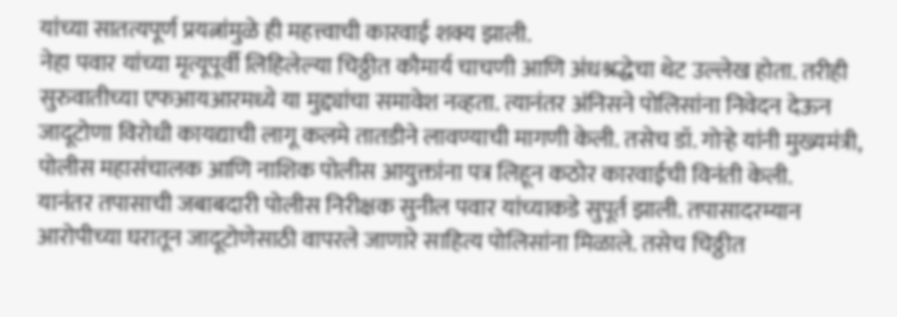यांच्या सातत्यपूर्ण प्रयत्नांमुळे ही महत्त्वाची कारवाई शक्य झाली.
नेहा पवार यांच्या मृत्यूपूर्वी लिहिलेल्या चिठ्ठीत कौमार्य चाचणी आणि अंधश्रद्धेचा थेट उल्लेख होता. तरीही सुरुवातीच्या एफआयआरमध्ये या मुद्द्यांचा समावेश नव्हता. त्यानंतर अंनिसने पोलिसांना निवेदन देऊन जादूटोणा विरोधी कायद्याची लागू कलमे तातडीने लावण्याची मागणी केली. तसेच डॉ. गोऱ्हे यांनी मुख्यमंत्री, पोलीस महासंचालक आणि नाशिक पोलीस आयुक्तांना पत्र लिहून कठोर कारवाईची विनंती केली.
यानंतर तपासाची जबाबदारी पोलीस निरीक्षक सुनील पवार यांच्याकडे सुपूर्त झाली. तपासादरम्यान आरोपीच्या घरातून जादूटोणेसाठी वापरले जाणारे साहित्य पोलिसांना मिळाले. तसेच चिठ्ठीत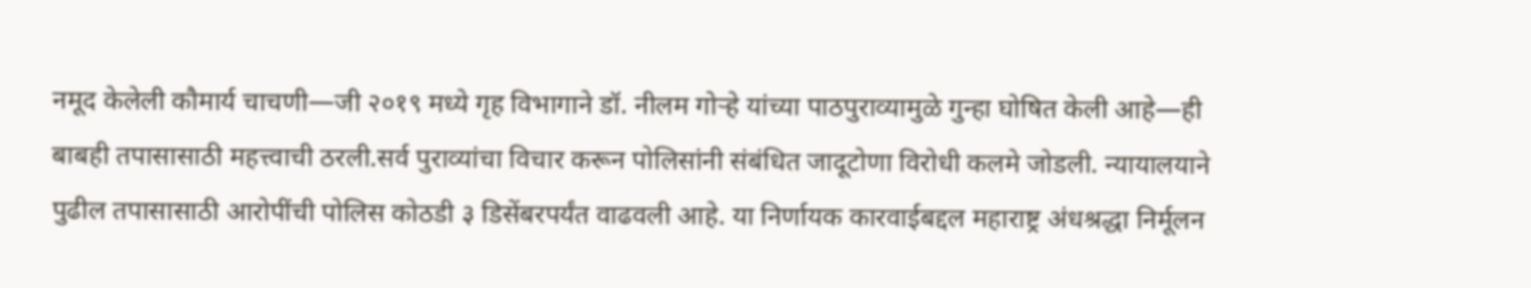नमूद केलेली कौमार्य चाचणी—जी २०१९ मध्ये गृह विभागाने डॉ. नीलम गोऱ्हे यांच्या पाठपुराव्यामुळे गुन्हा घोषित केली आहे—ही बाबही तपासासाठी महत्त्वाची ठरली.सर्व पुराव्यांचा विचार करून पोलिसांनी संबंधित जादूटोणा विरोधी कलमे जोडली. न्यायालयाने पुढील तपासासाठी आरोपींची पोलिस कोठडी ३ डिसेंबरपर्यंत वाढवली आहे. या निर्णायक कारवाईबद्दल महाराष्ट्र अंधश्रद्धा निर्मूलन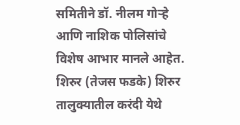समितीने डॉ. नीलम गोऱ्हे आणि नाशिक पोलिसांचे विशेष आभार मानले आहेत.
शिरुर (तेजस फडके) शिरुर तालुक्यातील करंदी येथे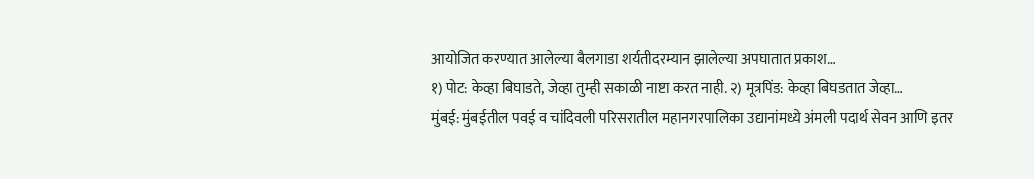आयोजित करण्यात आलेल्या बैलगाडा शर्यतीदरम्यान झालेल्या अपघातात प्रकाश…
१) पोट: केव्हा बिघाडते, जेव्हा तुम्ही सकाळी नाष्टा करत नाही. २) मूत्रपिंड: केव्हा बिघडतात जेव्हा…
मुंबई: मुंबईतील पवई व चांदिवली परिसरातील महानगरपालिका उद्यानांमध्ये अंमली पदार्थ सेवन आणि इतर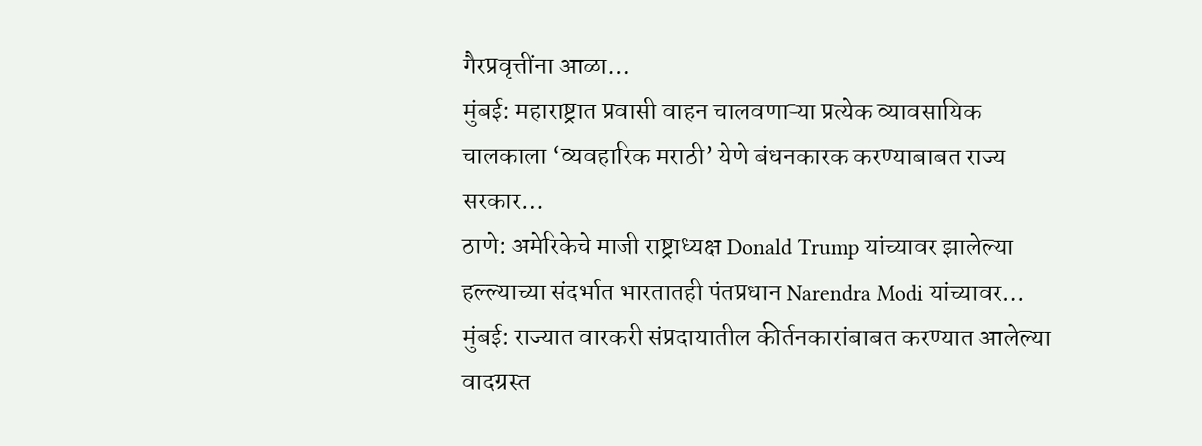गैरप्रवृत्तींना आळा…
मुंबई: महाराष्ट्रात प्रवासी वाहन चालवणाऱ्या प्रत्येक व्यावसायिक चालकाला ‘व्यवहारिक मराठी’ येणे बंधनकारक करण्याबाबत राज्य सरकार…
ठाणे: अमेरिकेचे माजी राष्ट्राध्यक्ष Donald Trump यांच्यावर झालेल्या हल्ल्याच्या संदर्भात भारतातही पंतप्रधान Narendra Modi यांच्यावर…
मुंबई: राज्यात वारकरी संप्रदायातील कीर्तनकारांबाबत करण्यात आलेल्या वादग्रस्त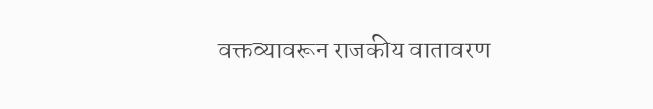वक्तव्यावरून राजकीय वातावरण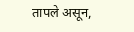तापले असून,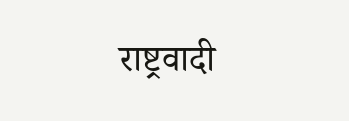राष्ट्रवादी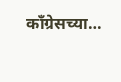काँग्रेसच्या…